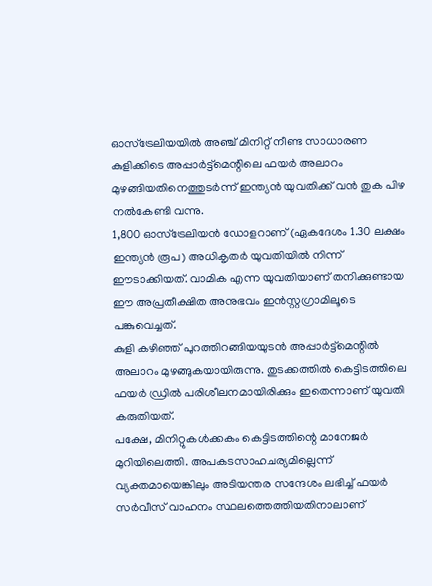ഓസ്ട്രേലിയയിൽ അഞ്ച് മിനിറ്റ് നീണ്ട സാധാരണ കുളിക്കിടെ അപ്പാർട്ട്മെന്റിലെ ഫയർ അലാറം മുഴങ്ങിയതിനെത്തുടർന്ന് ഇന്ത്യൻ യുവതിക്ക് വൻ തുക പിഴ നൽകേണ്ടി വന്നു.
1,800 ഓസ്ട്രേലിയൻ ഡോളറാണ് (ഏകദേശം 1.30 ലക്ഷം ഇന്ത്യൻ രൂപ) അധികൃതർ യുവതിയിൽ നിന്ന് ഈടാക്കിയത്. വാമിക എന്ന യുവതിയാണ് തനിക്കുണ്ടായ ഈ അപ്രതീക്ഷിത അനുഭവം ഇൻസ്റ്റഗ്രാമിലൂടെ പങ്കുവെച്ചത്.
കുളി കഴിഞ്ഞ് പുറത്തിറങ്ങിയയുടൻ അപ്പാർട്ട്മെന്റിൽ അലാറം മുഴങ്ങുകയായിരുന്നു. തുടക്കത്തിൽ കെട്ടിടത്തിലെ ഫയർ ഡ്രിൽ പരിശീലനമായിരിക്കും ഇതെന്നാണ് യുവതി കരുതിയത്.
പക്ഷേ, മിനിറ്റുകൾക്കകം കെട്ടിടത്തിന്റെ മാനേജർ മുറിയിലെത്തി. അപകടസാഹചര്യമില്ലെന്ന് വ്യക്തമായെങ്കിലും അടിയന്തര സന്ദേശം ലഭിച്ച് ഫയർ സർവീസ് വാഹനം സ്ഥലത്തെത്തിയതിനാലാണ്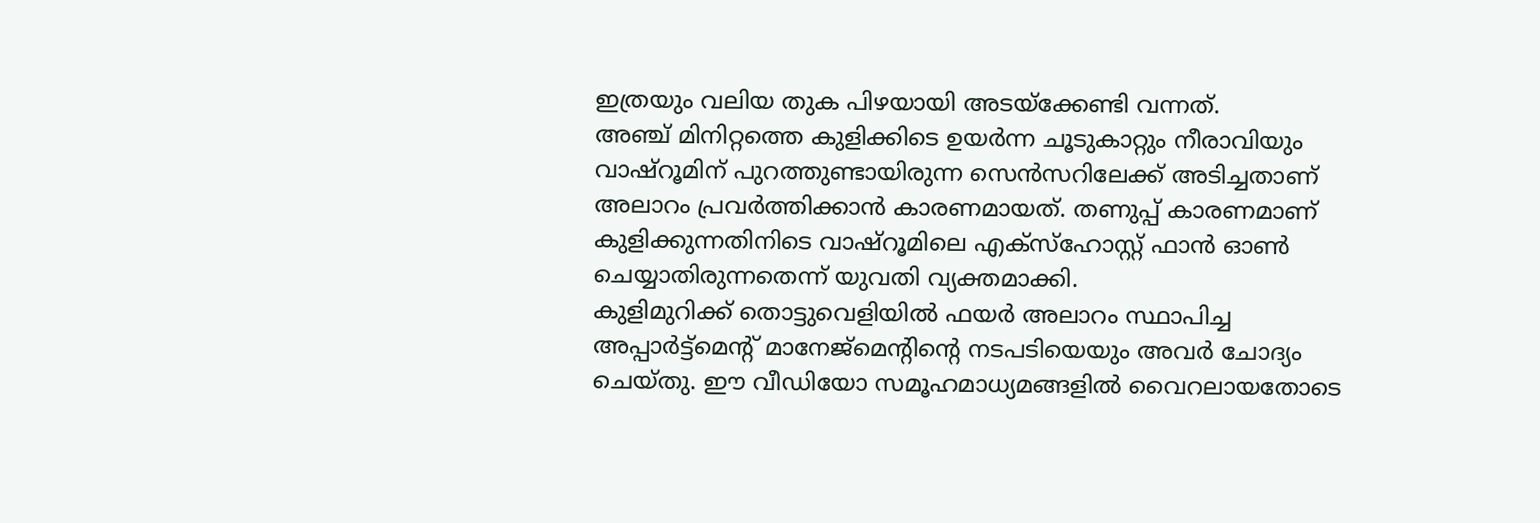ഇത്രയും വലിയ തുക പിഴയായി അടയ്ക്കേണ്ടി വന്നത്.
അഞ്ച് മിനിറ്റത്തെ കുളിക്കിടെ ഉയർന്ന ചൂടുകാറ്റും നീരാവിയും വാഷ്റൂമിന് പുറത്തുണ്ടായിരുന്ന സെൻസറിലേക്ക് അടിച്ചതാണ് അലാറം പ്രവർത്തിക്കാൻ കാരണമായത്. തണുപ്പ് കാരണമാണ് കുളിക്കുന്നതിനിടെ വാഷ്റൂമിലെ എക്സ്ഹോസ്റ്റ് ഫാൻ ഓൺ ചെയ്യാതിരുന്നതെന്ന് യുവതി വ്യക്തമാക്കി.
കുളിമുറിക്ക് തൊട്ടുവെളിയിൽ ഫയർ അലാറം സ്ഥാപിച്ച അപ്പാർട്ട്മെന്റ് മാനേജ്മെന്റിന്റെ നടപടിയെയും അവർ ചോദ്യം ചെയ്തു. ഈ വീഡിയോ സമൂഹമാധ്യമങ്ങളിൽ വൈറലായതോടെ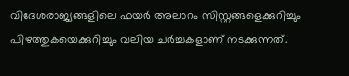വിദേശരാജ്യങ്ങളിലെ ഫയർ അലാറം സിസ്റ്റങ്ങളെക്കുറിച്ചും പിഴത്തുകയെക്കുറിച്ചും വലിയ ചർച്ചകളാണ് നടക്കുന്നത്.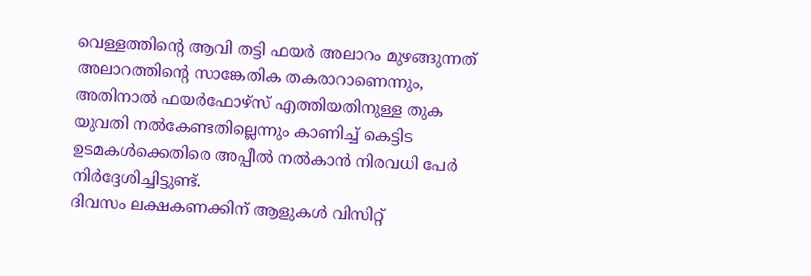വെള്ളത്തിന്റെ ആവി തട്ടി ഫയർ അലാറം മുഴങ്ങുന്നത് അലാറത്തിന്റെ സാങ്കേതിക തകരാറാണെന്നും, അതിനാൽ ഫയർഫോഴ്സ് എത്തിയതിനുള്ള തുക യുവതി നൽകേണ്ടതില്ലെന്നും കാണിച്ച് കെട്ടിട ഉടമകൾക്കെതിരെ അപ്പീൽ നൽകാൻ നിരവധി പേർ നിർദ്ദേശിച്ചിട്ടുണ്ട്.
ദിവസം ലക്ഷകണക്കിന് ആളുകൾ വിസിറ്റ്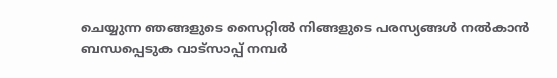ചെയ്യുന്ന ഞങ്ങളുടെ സൈറ്റിൽ നിങ്ങളുടെ പരസ്യങ്ങൾ നൽകാൻ ബന്ധപ്പെടുക വാട്സാപ്പ് നമ്പർ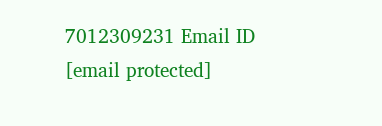7012309231 Email ID [email protected]